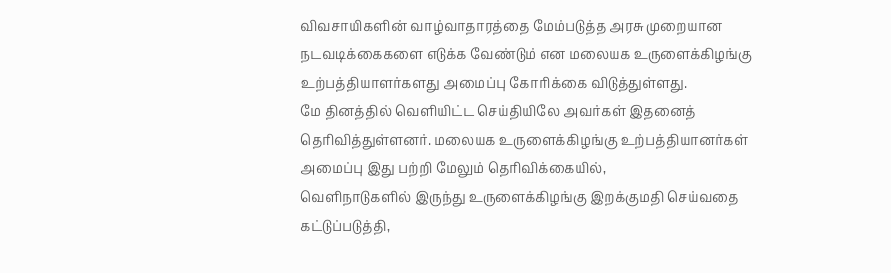விவசாயிகளின் வாழ்வாதாரத்தை மேம்படுத்த அரசு முறையான நடவடிக்கைகளை எடுக்க வேண்டும் என மலையக உருளைக்கிழங்கு உற்பத்தியாளர்களது அமைப்பு கோரிக்கை விடுத்துள்ளது.
மே தினத்தில் வெளியிட்ட செய்தியிலே அவர்கள் இதனைத் தெரிவித்துள்ளனர். மலையக உருளைக்கிழங்கு உற்பத்தியானர்கள் அமைப்பு இது பற்றி மேலும் தெரிவிக்கையில்,
வெளிநாடுகளில் இருந்து உருளைக்கிழங்கு இறக்குமதி செய்வதை கட்டுப்படுத்தி,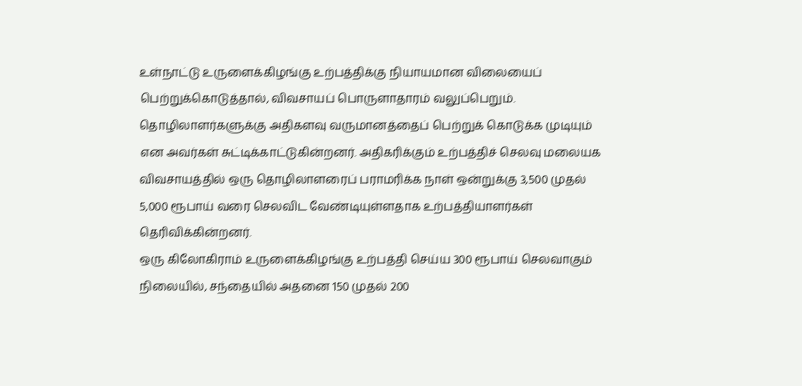உள்நாட்டு உருளைக்கிழங்கு உற்பத்திக்கு நியாயமான விலையைப் பெற்றுக்கொடுத்தால், விவசாயப் பொருளாதாரம் வலுப்பெறும்.
தொழிலாளர்களுக்கு அதிகளவு வருமானத்தைப் பெற்றுக் கொடுக்க முடியும் என அவர்கள் சுட்டிக்காட்டுகின்றனர். அதிகரிக்கும் உற்பத்திச் செலவு மலையக விவசாயத்தில் ஒரு தொழிலாளரைப் பராமரிக்க நாள் ஒன்றுக்கு 3,500 முதல் 5,000 ரூபாய் வரை செலவிட வேண்டியுள்ளதாக உற்பத்தியாளர்கள் தெரிவிக்கின்றனர்.
ஒரு கிலோகிராம் உருளைக்கிழங்கு உற்பத்தி செய்ய 300 ரூபாய் செலவாகும் நிலையில், சந்தையில் அதனை 150 முதல் 200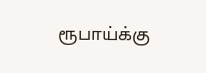ரூபாய்க்கு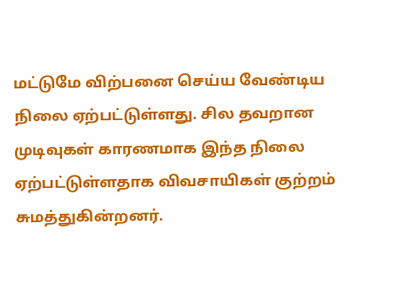மட்டுமே விற்பனை செய்ய வேண்டிய நிலை ஏற்பட்டுள்ளது. சில தவறான முடிவுகள் காரணமாக இந்த நிலை ஏற்பட்டுள்ளதாக விவசாயிகள் குற்றம் சுமத்துகின்றனர்.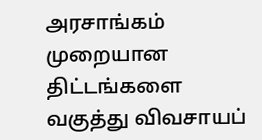அரசாங்கம் முறையான திட்டங்களை வகுத்து விவசாயப்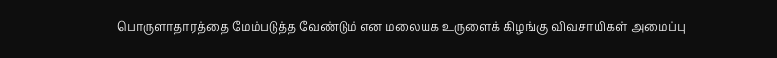பொருளாதாரத்தை மேம்படுத்த வேண்டும் என மலையக உருளைக் கிழங்கு விவசாயிகள் அமைப்பு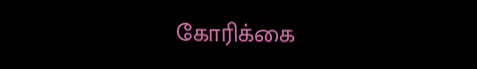கோரிக்கை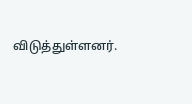விடுத்துள்ளனர்.